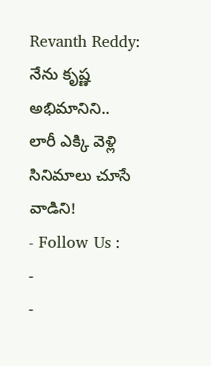Revanth Reddy: నేను కృష్ణ అభిమానిని.. లారీ ఎక్కి వెళ్లి సినిమాలు చూసే వాడిని!
- Follow Us :
-
-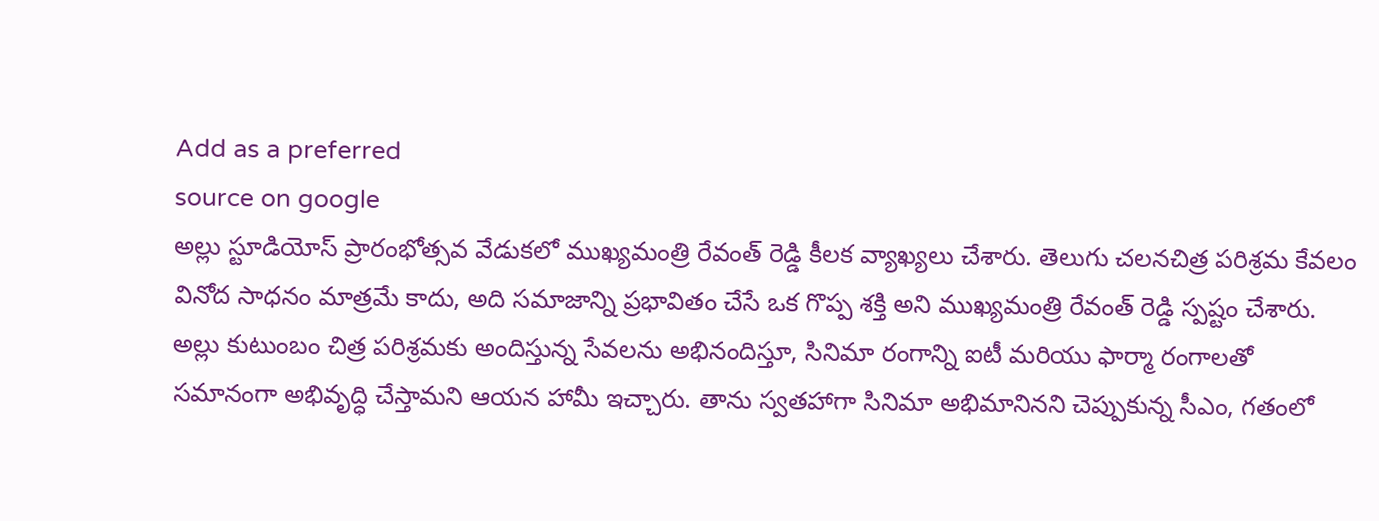Add as a preferred
source on google
అల్లు స్టూడియోస్ ప్రారంభోత్సవ వేడుకలో ముఖ్యమంత్రి రేవంత్ రెడ్డి కీలక వ్యాఖ్యలు చేశారు. తెలుగు చలనచిత్ర పరిశ్రమ కేవలం వినోద సాధనం మాత్రమే కాదు, అది సమాజాన్ని ప్రభావితం చేసే ఒక గొప్ప శక్తి అని ముఖ్యమంత్రి రేవంత్ రెడ్డి స్పష్టం చేశారు. అల్లు కుటుంబం చిత్ర పరిశ్రమకు అందిస్తున్న సేవలను అభినందిస్తూ, సినిమా రంగాన్ని ఐటీ మరియు ఫార్మా రంగాలతో సమానంగా అభివృద్ధి చేస్తామని ఆయన హామీ ఇచ్చారు. తాను స్వతహాగా సినిమా అభిమానినని చెప్పుకున్న సీఎం, గతంలో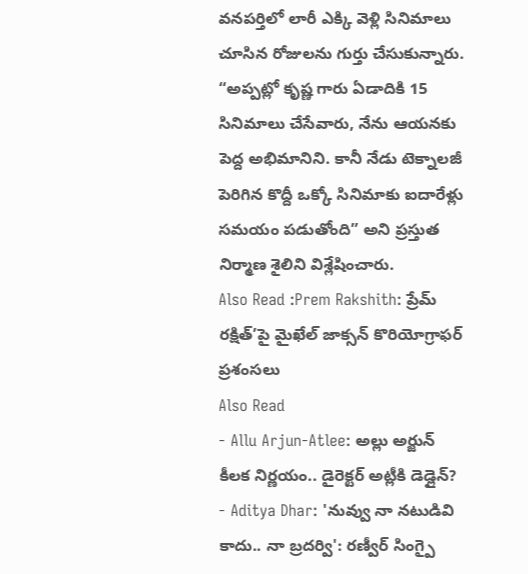వనపర్తిలో లారీ ఎక్కి వెళ్లి సినిమాలు చూసిన రోజులను గుర్తు చేసుకున్నారు. “అప్పట్లో కృష్ణ గారు ఏడాదికి 15 సినిమాలు చేసేవారు, నేను ఆయనకు పెద్ద అభిమానిని. కానీ నేడు టెక్నాలజీ పెరిగిన కొద్దీ ఒక్కో సినిమాకు ఐదారేళ్లు సమయం పడుతోంది” అని ప్రస్తుత నిర్మాణ శైలిని విశ్లేషించారు.
Also Read :Prem Rakshith: ప్రేమ్ రక్షిత్’పై మైఖేల్ జాక్సన్ కొరియోగ్రాఫర్ ప్రశంసలు
Also Read
- Allu Arjun-Atlee: అల్లు అర్జున్ కీలక నిర్ణయం.. డైరెక్టర్ అట్లీకి డెడ్లైన్?
- Aditya Dhar: 'నువ్వు నా నటుడివి కాదు.. నా బ్రదర్వి': రణ్వీర్ సింగ్పై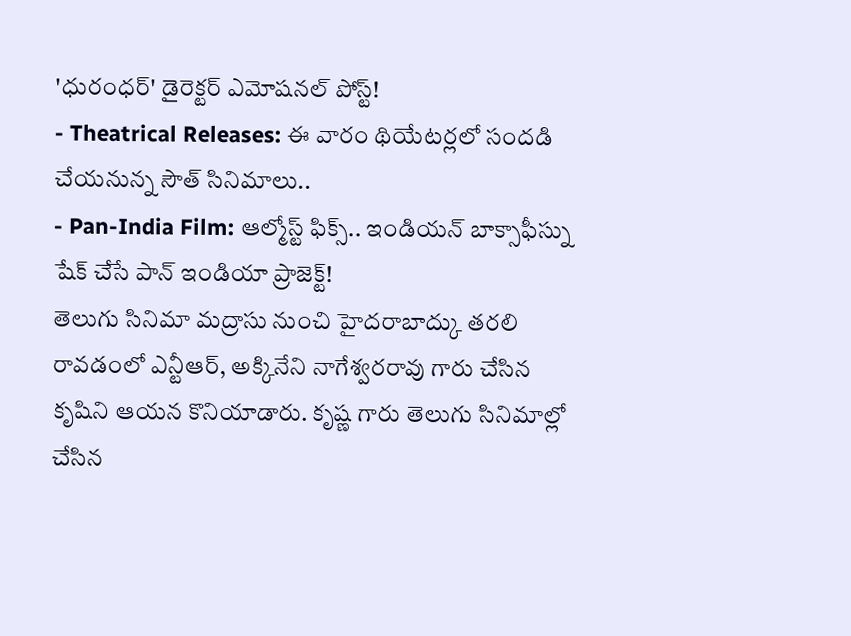'ధురంధర్' డైరెక్టర్ ఎమోషనల్ పోస్ట్!
- Theatrical Releases: ఈ వారం థియేటర్లలో సందడి చేయనున్న సౌత్ సినిమాలు..
- Pan-India Film: ఆల్మోస్ట్ ఫిక్స్.. ఇండియన్ బాక్సాఫీస్ను షేక్ చేసే పాన్ ఇండియా ప్రాజెక్ట్!
తెలుగు సినిమా మద్రాసు నుంచి హైదరాబాద్కు తరలి రావడంలో ఎన్టీఆర్, అక్కినేని నాగేశ్వరరావు గారు చేసిన కృషిని ఆయన కొనియాడారు. కృష్ణ గారు తెలుగు సినిమాల్లో చేసిన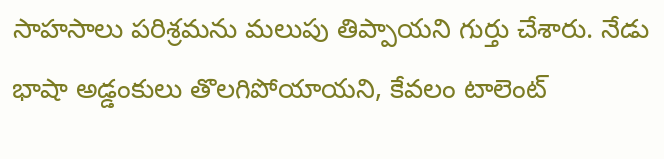సాహసాలు పరిశ్రమను మలుపు తిప్పాయని గుర్తు చేశారు. నేడు భాషా అడ్డంకులు తొలగిపోయాయని, కేవలం టాలెంట్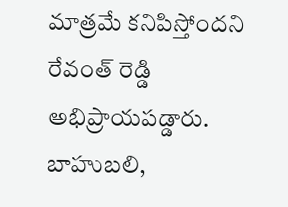మాత్రమే కనిపిస్తోందని రేవంత్ రెడ్డి అభిప్రాయపడ్డారు. బాహుబలి,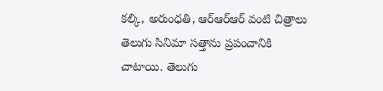కల్కి, అరుంధతి, ఆర్ఆర్ఆర్ వంటి చిత్రాలు తెలుగు సినిమా సత్తాను ప్రపంచానికి చాటాయి. తెలుగు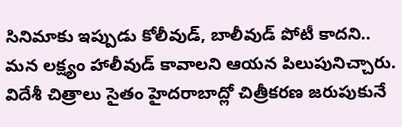సినిమాకు ఇప్పుడు కోలీవుడ్, బాలీవుడ్ పోటీ కాదని.. మన లక్ష్యం హాలీవుడ్ కావాలని ఆయన పిలుపునిచ్చారు. విదేశీ చిత్రాలు సైతం హైదరాబాద్లో చిత్రీకరణ జరుపుకునే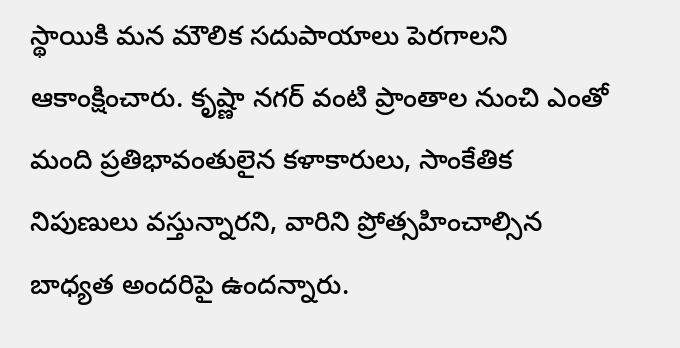స్థాయికి మన మౌలిక సదుపాయాలు పెరగాలని ఆకాంక్షించారు. కృష్ణా నగర్ వంటి ప్రాంతాల నుంచి ఎంతో మంది ప్రతిభావంతులైన కళాకారులు, సాంకేతిక నిపుణులు వస్తున్నారని, వారిని ప్రోత్సహించాల్సిన బాధ్యత అందరిపై ఉందన్నారు.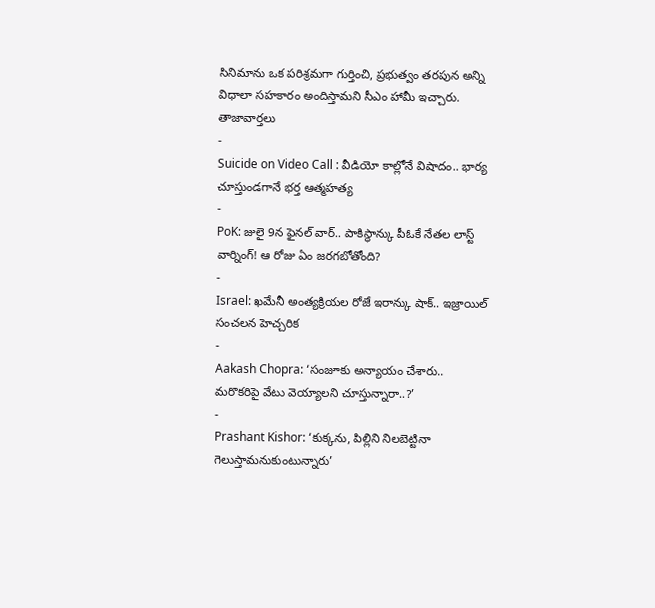సినిమాను ఒక పరిశ్రమగా గుర్తించి, ప్రభుత్వం తరపున అన్ని విధాలా సహకారం అందిస్తామని సీఎం హామీ ఇచ్చారు.
తాజావార్తలు
-
Suicide on Video Call : వీడియో కాల్లోనే విషాదం.. భార్య చూస్తుండగానే భర్త ఆత్మహత్య
-
PoK: జులై 9న ఫైనల్ వార్.. పాకిస్థాన్కు పీఓకే నేతల లాస్ట్ వార్నింగ్! ఆ రోజు ఏం జరగబోతోంది?
-
Israel: ఖమేనీ అంత్యక్రియల రోజే ఇరాన్కు షాక్.. ఇజ్రాయిల్ సంచలన హెచ్చరిక
-
Aakash Chopra: ‘సంజూకు అన్యాయం చేశారు.. మరొకరిపై వేటు వెయ్యాలని చూస్తున్నారా..?’
-
Prashant Kishor: ‘కుక్కను, పిల్లిని నిలబెట్టినా గెలుస్తామనుకుంటున్నారు’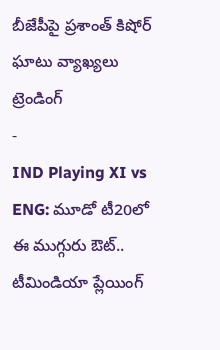బీజేపీపై ప్రశాంత్ కిషోర్ ఘాటు వ్యాఖ్యలు
ట్రెండింగ్
-
IND Playing XI vs ENG: మూడో టీ20లో ఈ ముగ్గురు ఔట్.. టీమిండియా ప్లేయింగ్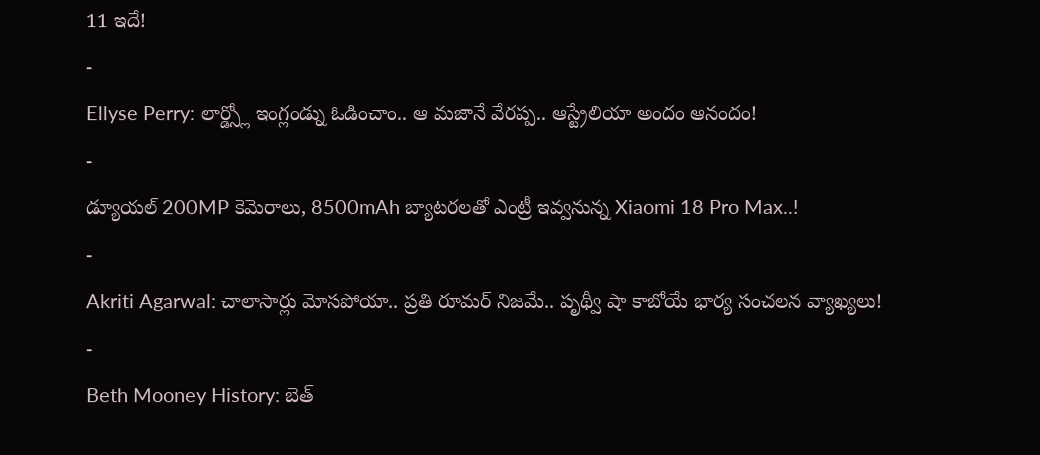11 ఇదే!
-
Ellyse Perry: లార్డ్స్లో ఇంగ్లండ్ను ఓడించాం.. ఆ మజానే వేరప్ప.. ఆస్ట్రేలియా అందం ఆనందం!
-
డ్యూయల్ 200MP కెమెరాలు, 8500mAh బ్యాటరలతో ఎంట్రీ ఇవ్వనున్న Xiaomi 18 Pro Max..!
-
Akriti Agarwal: చాలాసార్లు మోసపోయా.. ప్రతి రూమర్ నిజమే.. పృథ్వీ షా కాబోయే భార్య సంచలన వ్యాఖ్యలు!
-
Beth Mooney History: బెత్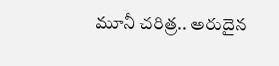మూనీ చరిత్ర.. అరుదైన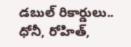డబుల్ రికార్డులు.. ధోనీ, రోహిత్,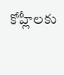కోహ్లీలకు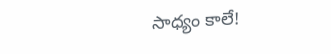సాధ్యం కాలే!